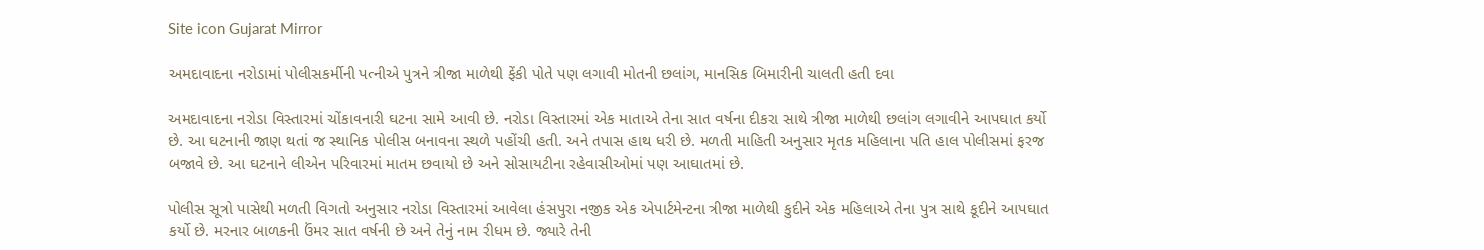Site icon Gujarat Mirror

અમદાવાદના નરોડામાં પોલીસકર્મીની પત્નીએ પુત્રને ત્રીજા માળેથી ફેંકી પોતે પણ લગાવી મોતની છલાંગ, માનસિક બિમારીની ચાલતી હતી દવા

અમદાવાદના નરોડા વિસ્તારમાં ચોંકાવનારી ઘટના સામે આવી છે. નરોડા વિસ્તારમાં એક માતાએ તેના સાત વર્ષના દીકરા સાથે ત્રીજા માળેથી છલાંગ લગાવીને આપઘાત કર્યો છે. આ ઘટનાની જાણ થતાં જ સ્થાનિક પોલીસ બનાવના સ્થળે પહોંચી હતી. અને તપાસ હાથ ધરી છે. મળતી માહિતી અનુસાર મૃતક મહિલાના પતિ હાલ પોલીસમાં ફરજ બજાવે છે. આ ઘટનાને લીએન પરિવારમાં માતમ છવાયો છે અને સોસાયટીના રહેવાસીઓમાં પણ આઘાતમાં છે.

પોલીસ સૂત્રો પાસેથી મળતી વિગતો અનુસાર નરોડા વિસ્તારમાં આવેલા હંસપુરા નજીક એક એપાર્ટમેન્ટના ત્રીજા માળેથી કુદીને એક મહિલાએ તેના પુત્ર સાથે કૂદીને આપઘાત કર્યો છે. મરનાર બાળકની ઉંમર સાત વર્ષની છે અને તેનું નામ રીધમ છે. જ્યારે તેની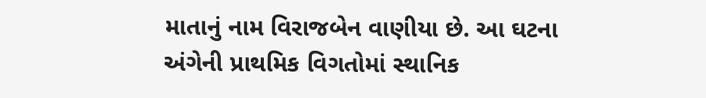માતાનું નામ વિરાજબેન વાણીયા છે. આ ઘટના અંગેની પ્રાથમિક વિગતોમાં સ્થાનિક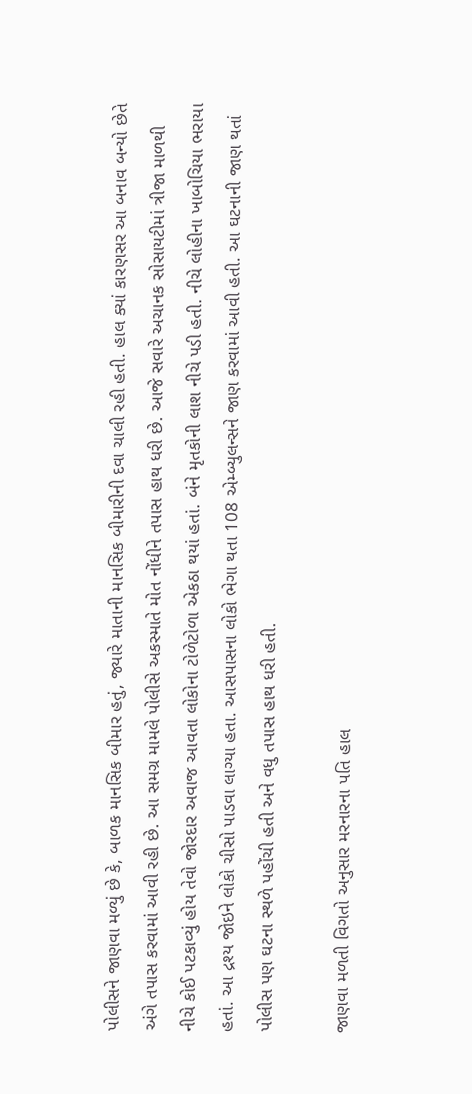પોલીસને જાણવા મળ્યું છે કે, બાળક માનસિક બીમાર હતું, જ્યારે માતાની માનસિક બીમારીની દવા ચાલી રહી હતી. હાલ ક્યાં કારણસર આ બનાવ બન્યો છેતે અંગે તપાસ કરવામાં આવી રહી છે. આ સમગ્ર મામલે પોલીસે અકસ્માતે મોત નોંધીને તપાસ હાથ ધરી છે. આજે સવારે અચાનક સોસાયટીમાં ત્રીજા માળથી નીચે કોઈ પટકાવ્યું હોય તેવો જોરદાર અવાજ આવતા લોકોના ટોળેટોળા એકઠા થયાં હતાં. બંને મૃતકોની લાશ નીચે પડી હતી. નીચે લોહીના ખાબોચિયા ભરાયા હતાં. આ દ્રશ્ય જોઇને લોકો ચીસો પાડવા લાગ્યા હતા. આસપાસના લોકો ભેગા થતા 108 એમ્બ્યુલન્સને જાણ કરવામાં આવી હતી. આ ઘટનાની જાણ થતાં પોલીસ પણ ઘટના સ્થળે પહોંચી હતી અને વધુ તપાસ હાથ ધરી હતી.

જાણવા મળતી વિગતો અનુસાર મરનારના પતિ હાલ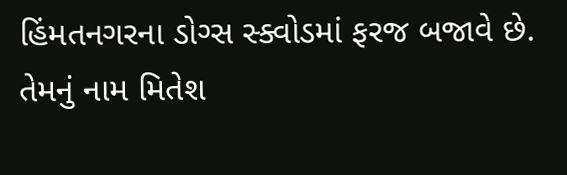હિંમતનગરના ડોગ્સ સ્ક્વોડમાં ફરજ બજાવે છે. તેમનું નામ મિતેશ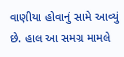વાણીયા હોવાનું સામે આવ્યું છે. હાલ આ સમગ્ર મામલે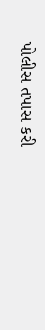પોલીસ તપાસ કરી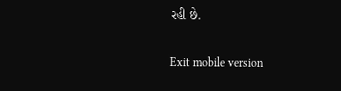રહી છે.

Exit mobile version